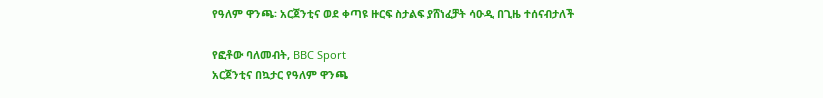የዓለም ዋንጫ፡ አርጀንቲና ወደ ቀጣዩ ዙርፍ ስታልፍ ያሸነፈቻት ሳዑዲ በጊዜ ተሰናብታለች

የፎቶው ባለመብት, BBC Sport
አርጀንቲና በኳታር የዓለም ዋንጫ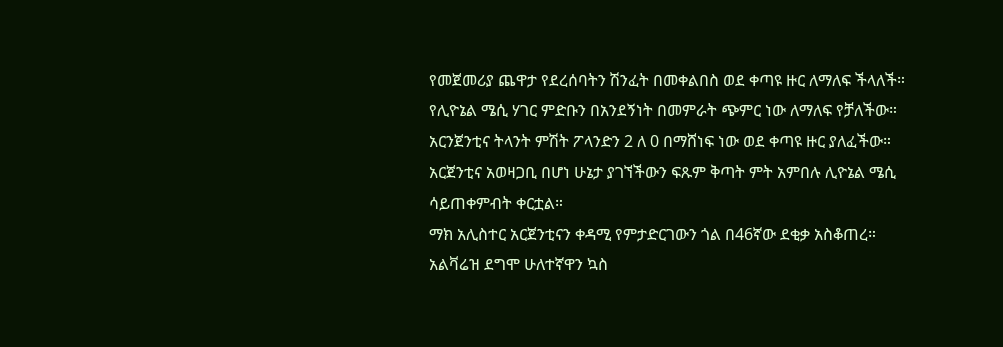የመጀመሪያ ጨዋታ የደረሰባትን ሽንፈት በመቀልበስ ወደ ቀጣዩ ዙር ለማለፍ ችላለች።
የሊዮኔል ሜሲ ሃገር ምድቡን በአንደኝነት በመምራት ጭምር ነው ለማለፍ የቻለችው።
አርንጀንቲና ትላንት ምሽት ፖላንድን 2 ለ 0 በማሸነፍ ነው ወደ ቀጣዩ ዙር ያለፈችው።
አርጀንቲና አወዛጋቢ በሆነ ሁኔታ ያገኘችውን ፍጹም ቅጣት ምት አምበሉ ሊዮኔል ሜሲ ሳይጠቀምብት ቀርቷል።
ማክ አሊስተር አርጀንቲናን ቀዳሚ የምታድርገውን ጎል በ46ኛው ደቂቃ አስቆጠረ።
አልቫሬዝ ደግሞ ሁለተኛዋን ኳስ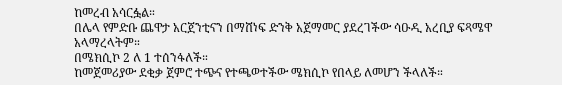ከመረብ አሳርፏል።
በሌላ የምድቡ ጨዋታ አርጀንቲናን በማሸነፍ ድንቅ አጀማመር ያደረገችው ሳዑዲ አረቢያ ፍጻሜዋ አላማረላትም።
በሜክሲኮ 2 ለ 1 ተሰንፋለች።
ከመጀመሪያው ደቂቃ ጀምሮ ተጭና የተጫወተችው ሜክሲኮ የበላይ ለመሆን ችላለች።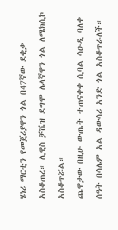ሄነሪ ማርቲን የመጀሪያዋን ጎል በ47ኛው ደቂቃ አስቆጠረ። ሊዊስ ቻቬዝ ደግሞ ሌላኛዋን ጎል ለሜክሲኮ አስቆጥሯል።
ጨዋታው በዚሁ ውጤት ተጠናቀቀ ሲባል ሳዑዲ ባለቀ ሰዓት በሳሌም አል ዳውሳሪ አንድ ጎል አስቆጥራለች።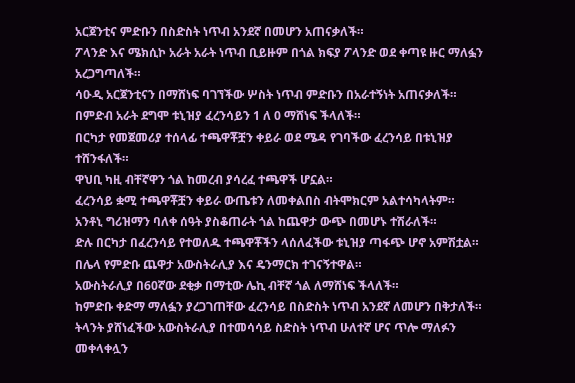አርጀንቲና ምድቡን በስድስት ነጥብ አንደኛ በመሆን አጠናቃለች።
ፖላንድ እና ሜክሲኮ አራት አራት ነጥብ ቢይዙም በጎል ክፍያ ፖላንድ ወደ ቀጣዩ ዙር ማለፏን አረጋግጣለች።
ሳዑዲ አርጀንቲናን በማሸነፍ ባገኘችው ሦስት ነጥብ ምድቡን በአራተኝነት አጠናቃለች።
በምድብ አራት ደግሞ ቱኒዝያ ፈረንሳይን 1 ለ 0 ማሸነፍ ችላለች።
በርካታ የመጀመሪያ ተሰላፊ ተጫዋቾቿን ቀይራ ወደ ሜዳ የገባችው ፈረንሳይ በቱኒዝያ ተሸንፋለች።
ዋህቢ ካዚ ብቸኛዋን ጎል ከመረብ ያሳረፈ ተጫዋች ሆኗል።
ፈረንሳይ ቋሚ ተጫዋቾቿን ቀይራ ውጤቱን ለመቀልበስ ብትሞክርም አልተሳካላትም።
አንቶኒ ግሪዝማን ባለቀ ሰዓት ያስቆጠራት ጎል ከጨዋታ ውጭ በመሆኑ ተሽራለች።
ድሉ በርካታ በፈረንሳይ የተወለዱ ተጫዋቾችን ላሰለፈችው ቱኒዝያ ጣፋጭ ሆኖ አምሽቷል።
በሌላ የምድቡ ጨዋታ አውስትራሊያ እና ዴንማርክ ተገናኝተዋል።
አውስትራሊያ በ60ኛው ደቂቃ በማቲው ሌኪ ብቸኛ ጎል ለማሸነፍ ችላለች።
ከምድቡ ቀድማ ማለፏን ያረጋገጠቸው ፈረንሳይ በስድስት ነጥብ አንደኛ ለመሆን በቅታለች።
ትላንት ያሸነፈችው አውስትራሊያ በተመሳሳይ ስድስት ነጥብ ሁለተኛ ሆና ጥሎ ማለፉን መቀላቀሏን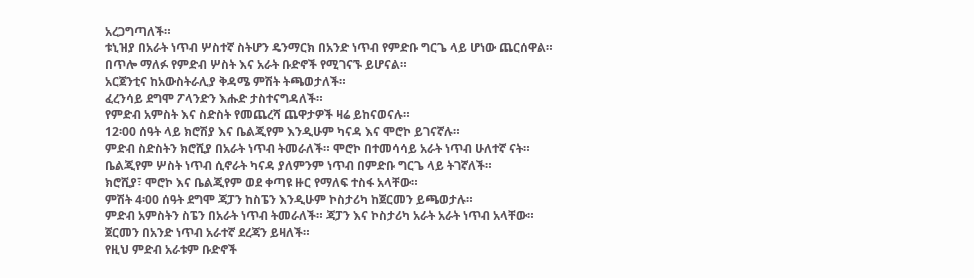አረጋግጣለች።
ቱኒዝያ በአራት ነጥብ ሦስተኛ ስትሆን ዴንማርክ በአንድ ነጥብ የምድቡ ግርጌ ላይ ሆነው ጨርሰዋል።
በጥሎ ማለፉ የምድብ ሦስት እና አራት ቡድኖች የሚገናኙ ይሆናል።
አርጀንቲና ከአውስትራሊያ ቅዳሜ ምሽት ትጫወታለች።
ፈረንሳይ ደግሞ ፖላንድን እሑድ ታስተናግዳለች።
የምድብ አምስት እና ስድስት የመጨረሻ ጨዋታዎች ዛሬ ይከናወናሉ።
12፡00 ሰዓት ላይ ክሮሽያ እና ቤልጂየም እንዲሁም ካናዳ እና ሞሮኮ ይገናኛሉ።
ምድብ ስድስትን ክሮሺያ በአራት ነጥብ ትመራለች። ሞሮኮ በተመሳሳይ አራት ነጥብ ሁለተኛ ናት።
ቤልጂየም ሦስት ነጥብ ሲኖራት ካናዳ ያለምንም ነጥብ በምድቡ ግርጌ ላይ ትገኛለች።
ክሮሺያ፣ ሞሮኮ እና ቤልጂየም ወደ ቀጣዩ ዙር የማለፍ ተስፋ አላቸው።
ምሽት 4፡00 ሰዓት ደግሞ ጃፓን ከስፔን እንዲሁም ኮስታሪካ ከጀርመን ይጫወታሉ።
ምድብ አምስትን ስፔን በአራት ነጥብ ትመራለች። ጃፓን እና ኮስታሪካ አራት አራት ነጥብ አላቸው።
ጀርመን በአንድ ነጥብ አራተኛ ደረጃን ይዛለች።
የዚህ ምድብ አራቱም ቡድኖች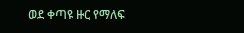ወደ ቀጣዩ ዙር የማለፍ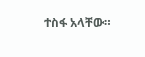ተስፋ አላቸው።